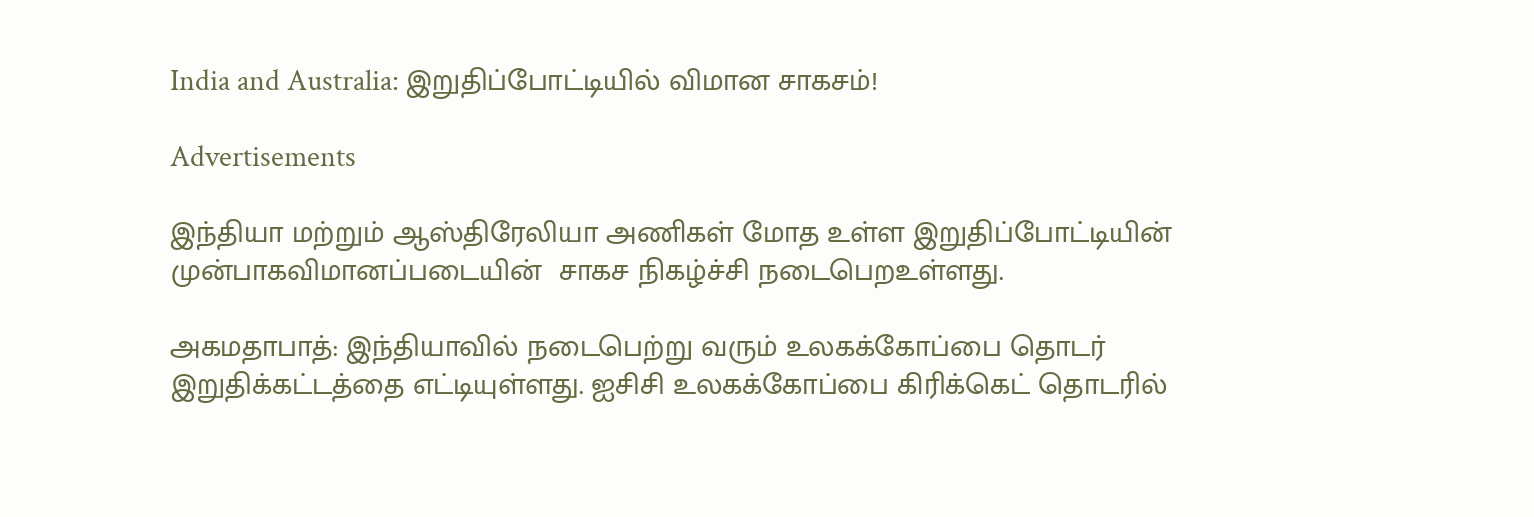India and Australia: இறுதிப்போட்டியில் விமான சாகசம்!

Advertisements

இந்தியா மற்றும் ஆஸ்திரேலியா அணிகள் மோத உள்ள இறுதிப்போட்டியின் முன்பாகவிமானப்படையின்  சாகச நிகழ்ச்சி நடைபெறஉள்ளது.

அகமதாபாத்: இந்தியாவில் நடைபெற்று வரும் உலகக்கோப்பை தொடர் இறுதிக்கட்டத்தை எட்டியுள்ளது. ஐசிசி உலகக்கோப்பை கிரிக்கெட் தொடரில்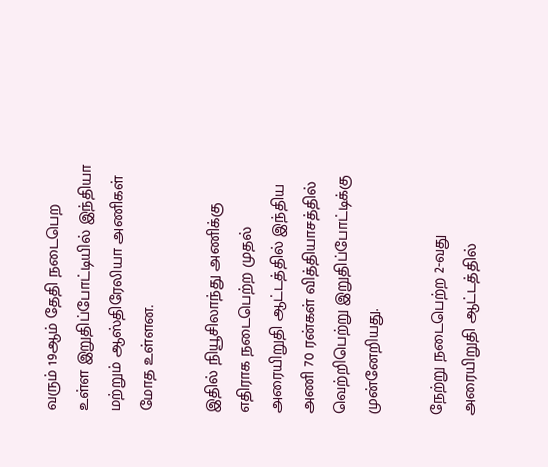வரும் 19ஆம் தேதி நடைபெற உள்ள இறுதிப்போட்டியில் இந்தியா மற்றும் ஆஸ்திரேலியா அணிகள் மோத உள்ளன.

இதில் நியூசிலாந்து அணிக்கு எதிராக நடைபெற்ற முதல் அரையிறுதி ஆட்டத்தில் இந்திய அணி 70 ரன்கள் வித்தியாசத்தில் வெற்றிபெற்று இறுதிப்போட்டிக்கு முன்னேறியது.

நேற்று நடைபெற்ற 2-வது அரையிறுதி ஆட்டத்தில்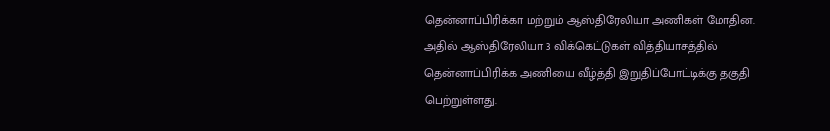தென்னாப்பிரிக்கா மற்றும் ஆஸ்திரேலியா அணிகள் மோதின. அதில் ஆஸ்திரேலியா 3 விக்கெட்டுகள் வித்தியாசத்தில் தென்னாப்பிரிக்க அணியை வீழ்த்தி இறுதிப்போட்டிக்கு தகுதி பெற்றுள்ளது.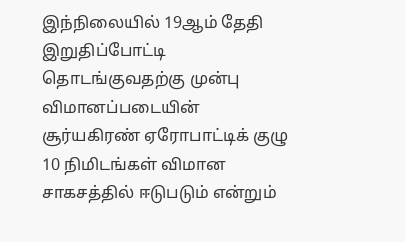இந்நிலையில் 19ஆம் தேதி இறுதிப்போட்டி தொடங்குவதற்கு முன்பு விமானப்படையின் சூர்யகிரண் ஏரோபாட்டிக் குழு 10 நிமிடங்கள் விமான சாகசத்தில் ஈடுபடும் என்றும்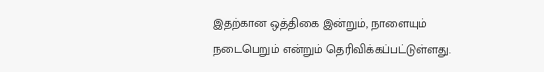இதற்கான ஒத்திகை இன்றும், நாளையும் நடைபெறும் என்றும் தெரிவிக்கப்பட்டுள்ளது.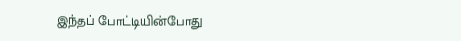இந்தப் போட்டியின்போது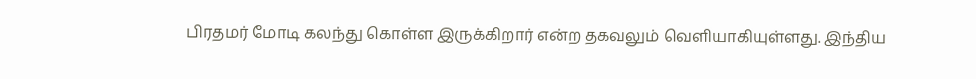பிரதமர் மோடி கலந்து கொள்ள இருக்கிறார் என்ற தகவலும் வெளியாகியுள்ளது. இந்திய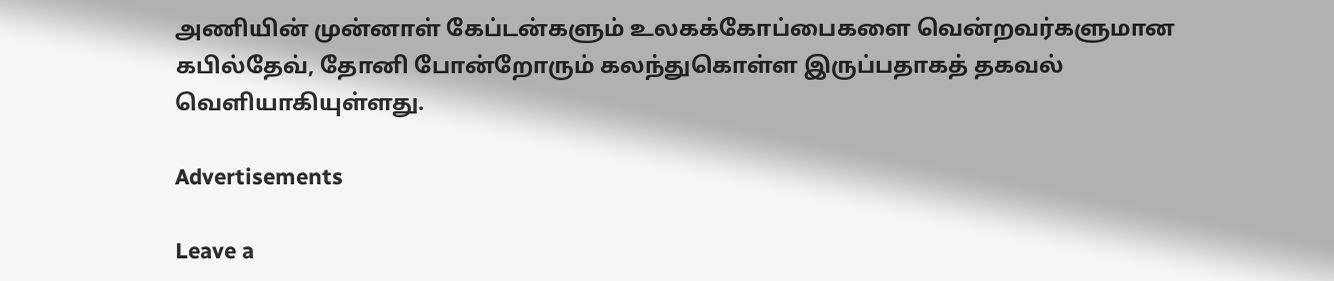அணியின் முன்னாள் கேப்டன்களும் உலகக்கோப்பைகளை வென்றவர்களுமான கபில்தேவ், தோனி போன்றோரும் கலந்துகொள்ள இருப்பதாகத் தகவல் வெளியாகியுள்ளது.

Advertisements

Leave a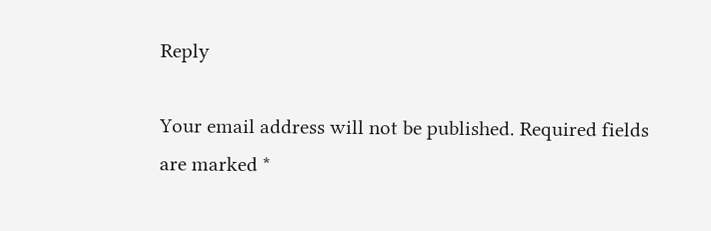Reply

Your email address will not be published. Required fields are marked *